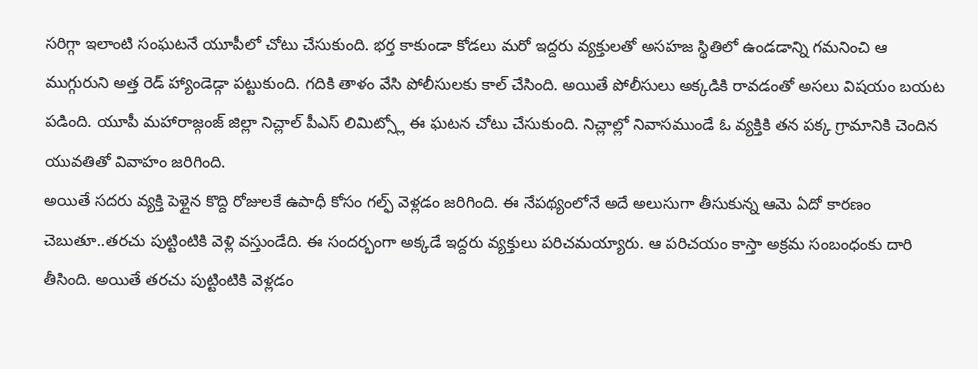సరిగ్గా ఇలాంటి సంఘటనే యూపీలో చోటు చేసుకుంది. భర్త కాకుండా కోడలు మరో ఇద్దరు వ్యక్తులతో అసహజ స్థితిలో ఉండడాన్ని గమనించి ఆ ముగ్గురుని అత్త రెడ్ హ్యాండెడ్గా పట్టుకుంది. గదికి తాళం వేసి పోలీసులకు కాల్ చేసింది. అయితే పోలీసులు అక్కడికి రావడంతో అసలు విషయం బయట పడింది. యూపీ మహారాజ్గంజ్ జిల్లా నిచ్లాల్ పీఎస్ లిమిట్స్లో ఈ ఘటన చోటు చేసుకుంది. నిచ్లాల్లో నివాసముండే ఓ వ్యక్తికి తన పక్క గ్రామానికి చెందిన యువతితో వివాహం జరిగింది.
అయితే సదరు వ్యక్తి పెళ్లైన కొద్ది రోజులకే ఉపాధీ కోసం గల్ఫ్ వెళ్లడం జరిగింది. ఈ నేపథ్యంలోనే అదే అలుసుగా తీసుకున్న ఆమె ఏదో కారణం చెబుతూ..తరచు పుట్టింటికి వెళ్లి వస్తుండేది. ఈ సందర్భంగా అక్కడే ఇద్దరు వ్యక్తులు పరిచమయ్యారు. ఆ పరిచయం కాస్తా అక్రమ సంబంధంకు దారి తీసింది. అయితే తరచు పుట్టింటికి వెళ్లడం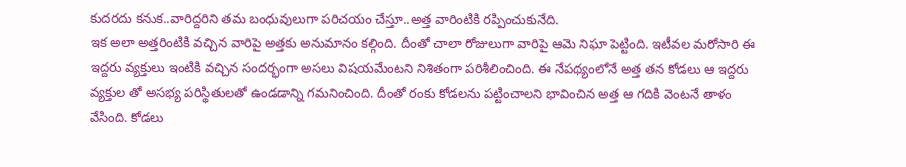కుదరదు కనుక..వారిద్దరిని తమ బంధువులుగా పరిచయం చేస్తూ..అత్త వారింటికి రప్పించుకునేది.
ఇక అలా అత్తరింటికి వచ్చిన వారిపై అత్తకు అనుమానం కల్గింది. దీంతో చాలా రోజులుగా వారిపై ఆమె నిఘా పెట్టింది. ఇటీవల మరోసారి ఈ ఇద్దరు వ్యక్తులు ఇంటికి వచ్చిన సందర్భంగా అసలు విషయమేంటని నిశితంగా పరిశీలించింది. ఈ నేపథ్యంలోనే అత్త తన కోడలు ఆ ఇద్దరు వ్యక్తుల తో అసభ్య పరిస్థితులతో ఉండడాన్ని గమనించింది. దీంతో రంకు కోడలను పట్టించాలని భావించిన అత్త ఆ గదికి వెంటనే తాళం వేసింది. కోడలు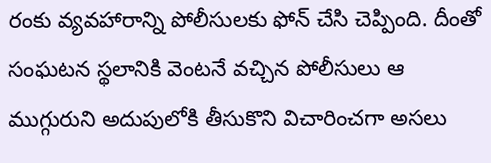రంకు వ్యవహారాన్ని పోలీసులకు ఫోన్ చేసి చెప్పింది. దీంతో సంఘటన స్థలానికి వెంటనే వచ్చిన పోలీసులు ఆ ముగ్గురుని అదుపులోకి తీసుకొని విచారించగా అసలు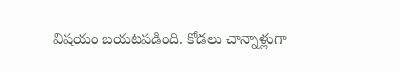విషయం బయటపడింది. కోడలు చాన్నాళ్లుగా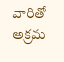వారితో అక్రమ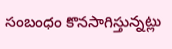సంబంధం కొనసాగిస్తున్నట్లు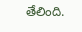తేలింది.